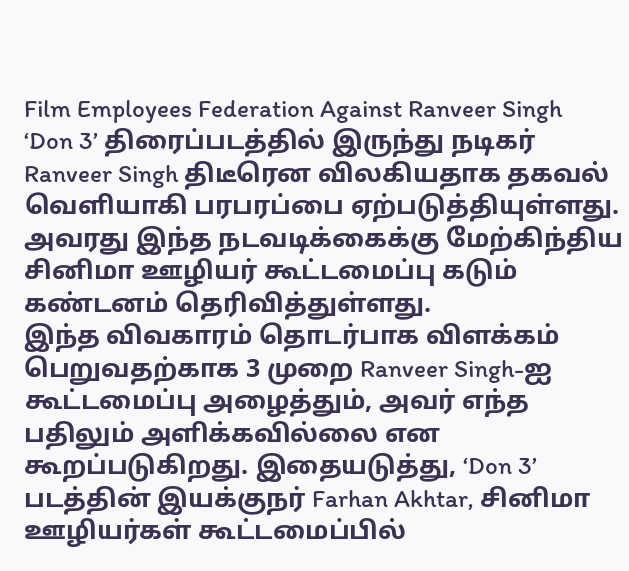Film Employees Federation Against Ranveer Singh
‘Don 3’ திரைப்படத்தில் இருந்து நடிகர் Ranveer Singh திடீரென விலகியதாக தகவல் வெளியாகி பரபரப்பை ஏற்படுத்தியுள்ளது. அவரது இந்த நடவடிக்கைக்கு மேற்கிந்திய சினிமா ஊழியர் கூட்டமைப்பு கடும் கண்டனம் தெரிவித்துள்ளது.
இந்த விவகாரம் தொடர்பாக விளக்கம் பெறுவதற்காக 3 முறை Ranveer Singh-ஐ கூட்டமைப்பு அழைத்தும், அவர் எந்த பதிலும் அளிக்கவில்லை என கூறப்படுகிறது. இதையடுத்து, ‘Don 3’ படத்தின் இயக்குநர் Farhan Akhtar, சினிமா ஊழியர்கள் கூட்டமைப்பில்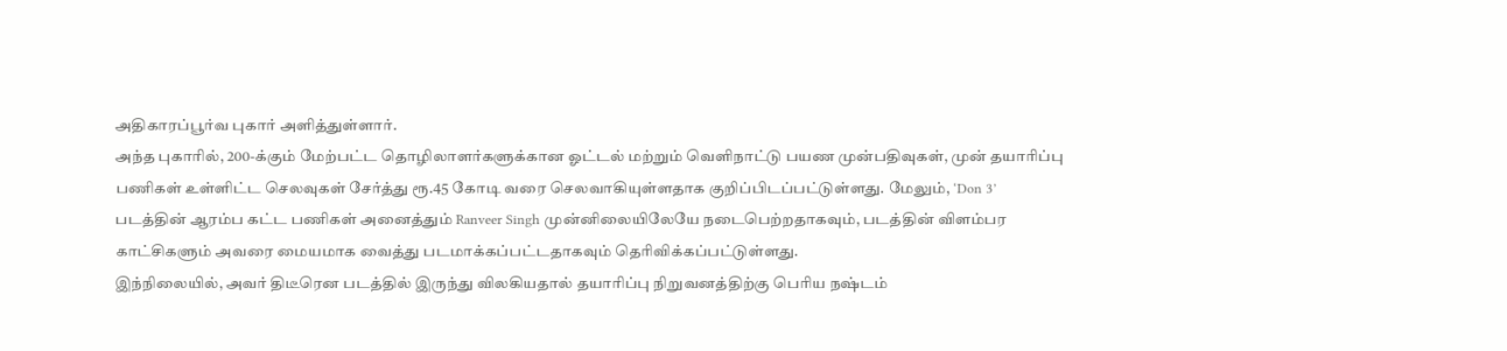அதிகாரப்பூர்வ புகார் அளித்துள்ளார்.
அந்த புகாரில், 200-க்கும் மேற்பட்ட தொழிலாளர்களுக்கான ஓட்டல் மற்றும் வெளிநாட்டு பயண முன்பதிவுகள், முன் தயாரிப்பு பணிகள் உள்ளிட்ட செலவுகள் சேர்த்து ரூ.45 கோடி வரை செலவாகியுள்ளதாக குறிப்பிடப்பட்டுள்ளது. மேலும், ‘Don 3’ படத்தின் ஆரம்ப கட்ட பணிகள் அனைத்தும் Ranveer Singh முன்னிலையிலேயே நடைபெற்றதாகவும், படத்தின் விளம்பர காட்சிகளும் அவரை மையமாக வைத்து படமாக்கப்பட்டதாகவும் தெரிவிக்கப்பட்டுள்ளது.
இந்நிலையில், அவர் திடீரென படத்தில் இருந்து விலகியதால் தயாரிப்பு நிறுவனத்திற்கு பெரிய நஷ்டம்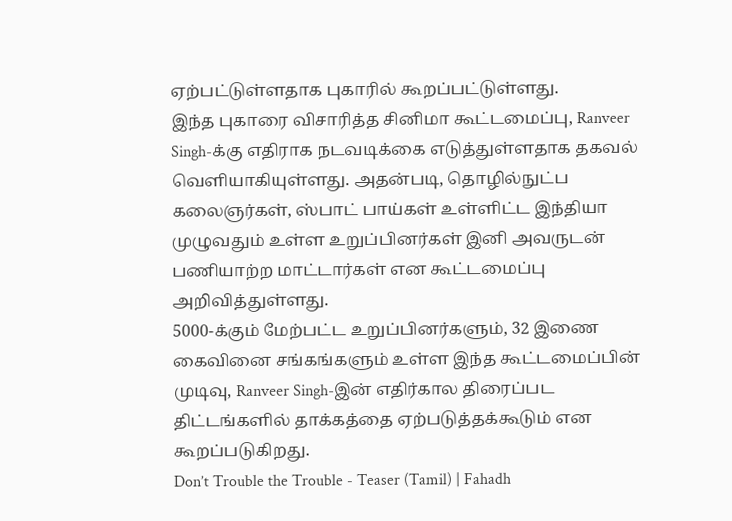ஏற்பட்டுள்ளதாக புகாரில் கூறப்பட்டுள்ளது.
இந்த புகாரை விசாரித்த சினிமா கூட்டமைப்பு, Ranveer Singh-க்கு எதிராக நடவடிக்கை எடுத்துள்ளதாக தகவல் வெளியாகியுள்ளது. அதன்படி, தொழில்நுட்ப கலைஞர்கள், ஸ்பாட் பாய்கள் உள்ளிட்ட இந்தியா முழுவதும் உள்ள உறுப்பினர்கள் இனி அவருடன் பணியாற்ற மாட்டார்கள் என கூட்டமைப்பு அறிவித்துள்ளது.
5000-க்கும் மேற்பட்ட உறுப்பினர்களும், 32 இணை கைவினை சங்கங்களும் உள்ள இந்த கூட்டமைப்பின் முடிவு, Ranveer Singh-இன் எதிர்கால திரைப்பட திட்டங்களில் தாக்கத்தை ஏற்படுத்தக்கூடும் என கூறப்படுகிறது.
Don’t Trouble the Trouble - Teaser (Tamil) | Fahadh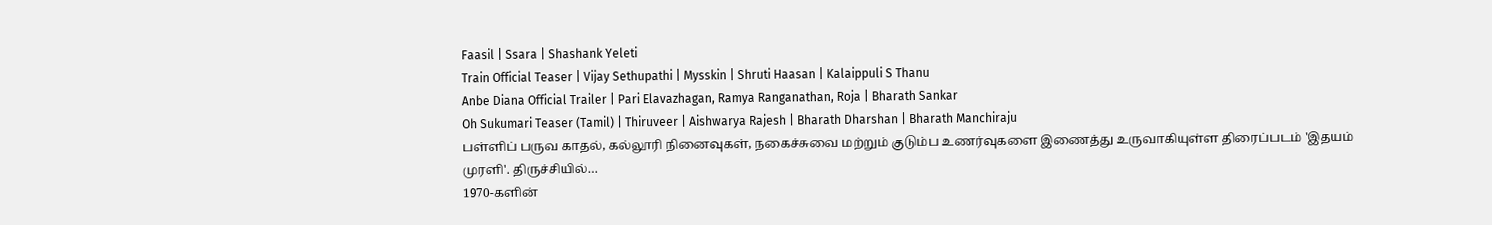Faasil | Ssara | Shashank Yeleti
Train Official Teaser | Vijay Sethupathi | Mysskin | Shruti Haasan | Kalaippuli S Thanu
Anbe Diana Official Trailer | Pari Elavazhagan, Ramya Ranganathan, Roja | Bharath Sankar
Oh Sukumari Teaser (Tamil) | Thiruveer | Aishwarya Rajesh | Bharath Dharshan | Bharath Manchiraju
பள்ளிப் பருவ காதல், கல்லூரி நினைவுகள், நகைச்சுவை மற்றும் குடும்ப உணர்வுகளை இணைத்து உருவாகியுள்ள திரைப்படம் 'இதயம் முரளி'. திருச்சியில்…
1970-களின்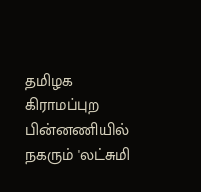தமிழக கிராமப்புற பின்னணியில் நகரும் 'லட்சுமி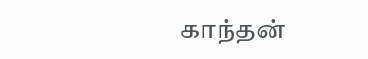காந்தன்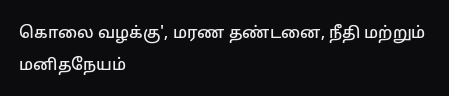கொலை வழக்கு', மரண தண்டனை, நீதி மற்றும் மனிதநேயம்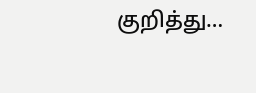குறித்து…